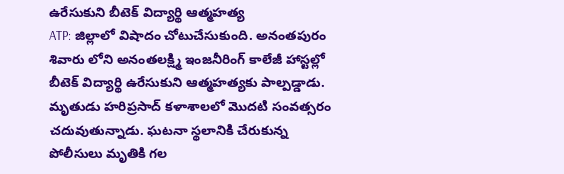ఉరేసుకుని బీటెక్ విద్యార్థి ఆత్మహత్య
ATP: జిల్లాలో విషాదం చోటుచేసుకుంది. అనంతపురం శివారు లోని అనంతలక్ష్మి ఇంజనీరింగ్ కాలేజీ హాస్టల్లో బీటెక్ విద్యార్థి ఉరేసుకుని ఆత్మహత్యకు పాల్పడ్డాడు. మృతుడు హరిప్రసాద్ కళాశాలలో మొదటి సంవత్సరం చదువుతున్నాడు. ఘటనా స్థలానికి చేరుకున్న పోలీసులు మృతికి గల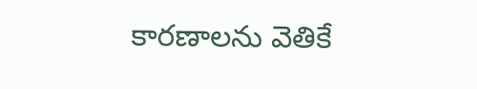కారణాలను వెతికే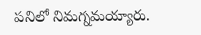పనిలో నిమగ్నమయ్యారు.